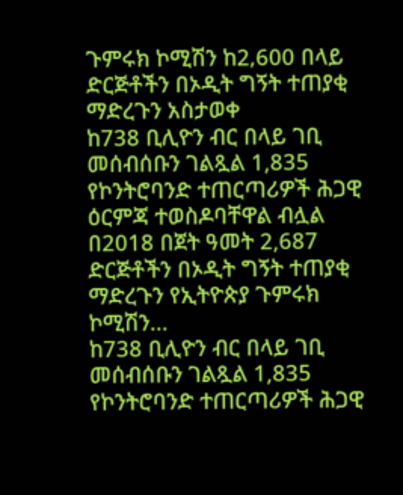ጉምሩክ ኮሚሽን ከ2‚600 በላይ ድርጅቶችን በኦዲት ግኝት ተጠያቂ ማድረጉን አስታወቀ
ከ738 ቢሊዮን ብር በላይ ገቢ መሰብሰቡን ገልጿል 1,835 የኮንትሮባንድ ተጠርጣሪዎች ሕጋዊ ዕርምጃ ተወስዶባቸዋል ብሏል በ2018 በጀት ዓመት 2,687 ድርጅቶችን በኦዲት ግኝት ተጠያቂ ማድረጉን የኢትዮጵያ ጉምሩክ ኮሚሽን...
ከ738 ቢሊዮን ብር በላይ ገቢ መሰብሰቡን ገልጿል 1,835 የኮንትሮባንድ ተጠርጣሪዎች ሕጋዊ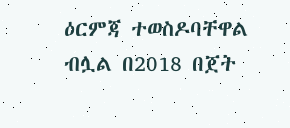ዕርምጃ ተወስዶባቸዋል ብሏል በ2018 በጀት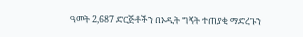ዓመት 2,687 ድርጅቶችን በኦዲት ግኝት ተጠያቂ ማድረጉን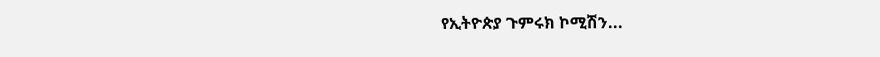የኢትዮጵያ ጉምሩክ ኮሚሽን...